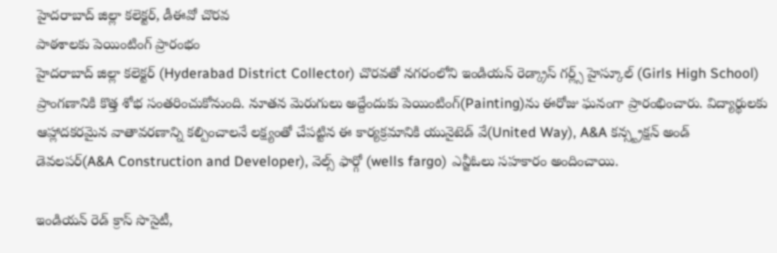హైదరాబాద్ జిల్లా కలెక్టర్, డీఈవో చొరవ
పాఠశాలకు పెయింటింగ్ ప్రారంభం
హైదరాబాద్ జిల్లా కలెక్టర్ (Hyderabad District Collector) చొరవతో నగరంలోని ఇండియన్ రెడ్క్రాస్ గర్ల్స్ హైస్కూల్ (Girls High School) ప్రాంగణానికి కొత్త శోభ సంతరించుకోనుంది. నూతన మెరుగులు అద్దేందుకు పెయింటింగ్(Painting)ను ఈరోజు ఘనంగా ప్రారంభించారు. విద్యార్థులకు ఆహ్లాదకరమైన వాతావరణాన్ని కల్పించాలనే లక్ష్యంతో చేపట్టిన ఈ కార్యక్రమానికి యునైటెడ్ వే(United Way), A&A కన్స్ట్రక్షన్ అండ్ డెవలపర్(A&A Construction and Developer), వెల్స్ ఫార్గో (wells fargo) ఎన్జీఓలు సహకారం అందించాయి.

ఇండియన్ రెడ్ క్రాస్ సొసైటీ,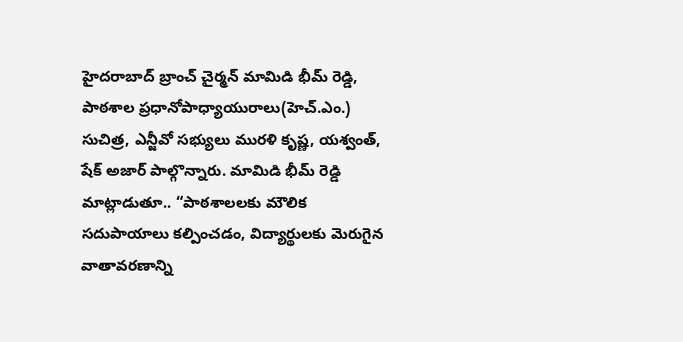హైదరాబాద్ బ్రాంచ్ చైర్మన్ మామిడి భీమ్ రెడ్డి, పాఠశాల ప్రధానోపాధ్యాయురాలు(హెచ్.ఎం.) సుచిత్ర, ఎన్జీవో సభ్యులు మురళి కృష్ణ, యశ్వంత్, షేక్ అజార్ పాల్గొన్నారు. మామిడి భీమ్ రెడ్డి మాట్లాడుతూ.. “పాఠశాలలకు మౌలిక సదుపాయాలు కల్పించడం, విద్యార్థులకు మెరుగైన వాతావరణాన్ని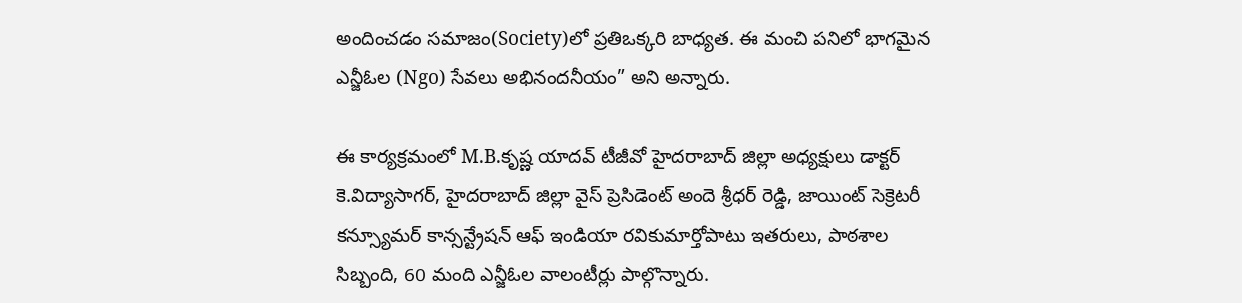అందించడం సమాజం(Society)లో ప్రతిఒక్కరి బాధ్యత. ఈ మంచి పనిలో భాగమైన ఎన్జీఓల (Ngo) సేవలు అభినందనీయం” అని అన్నారు.

ఈ కార్యక్రమంలో M.B.కృష్ణ యాదవ్ టీజీవో హైదరాబాద్ జిల్లా అధ్యక్షులు డాక్టర్ కె.విద్యాసాగర్, హైదరాబాద్ జిల్లా వైస్ ప్రెసిడెంట్ అందె శ్రీధర్ రెడ్డి, జాయింట్ సెక్రెటరీ కన్స్యూమర్ కాన్సన్ట్రేషన్ ఆఫ్ ఇండియా రవికుమార్తోపాటు ఇతరులు, పాఠశాల సిబ్బంది, 60 మంది ఎన్జీఓల వాలంటీర్లు పాల్గొన్నారు.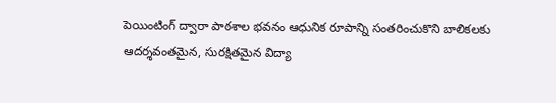పెయింటింగ్ ద్వారా పాఠశాల భవనం ఆధునిక రూపాన్ని సంతరించుకొని బాలికలకు ఆదర్శవంతమైన, సురక్షితమైన విద్యా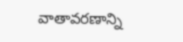వాతావరణాన్ని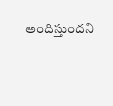అందిస్తుందని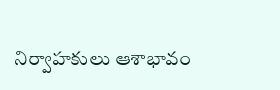నిర్వాహకులు ఆశాభావం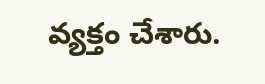వ్యక్తం చేశారు.